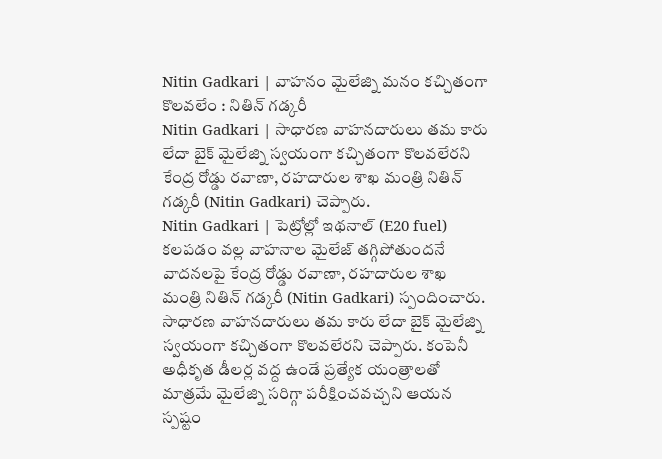Nitin Gadkari | వాహనం మైలేజ్ని మనం కచ్చితంగా కొలవలేం : నితిన్ గడ్కరీ
Nitin Gadkari | సాధారణ వాహనదారులు తమ కారు లేదా బైక్ మైలేజ్ని స్వయంగా కచ్చితంగా కొలవలేరని కేంద్ర రోడ్డు రవాణా, రహదారుల శాఖ మంత్రి నితిన్ గడ్కరీ (Nitin Gadkari) చెప్పారు.
Nitin Gadkari | పెట్రోల్లో ఇథనాల్ (E20 fuel) కలపడం వల్ల వాహనాల మైలేజ్ తగ్గిపోతుందనే వాదనలపై కేంద్ర రోడ్డు రవాణా, రహదారుల శాఖ మంత్రి నితిన్ గడ్కరీ (Nitin Gadkari) స్పందించారు. సాధారణ వాహనదారులు తమ కారు లేదా బైక్ మైలేజ్ని స్వయంగా కచ్చితంగా కొలవలేరని చెప్పారు. కంపెనీ అధీకృత డీలర్ల వద్ద ఉండే ప్రత్యేక యంత్రాలతో మాత్రమే మైలేజ్ని సరిగ్గా పరీక్షించవచ్చని ఆయన స్పష్టం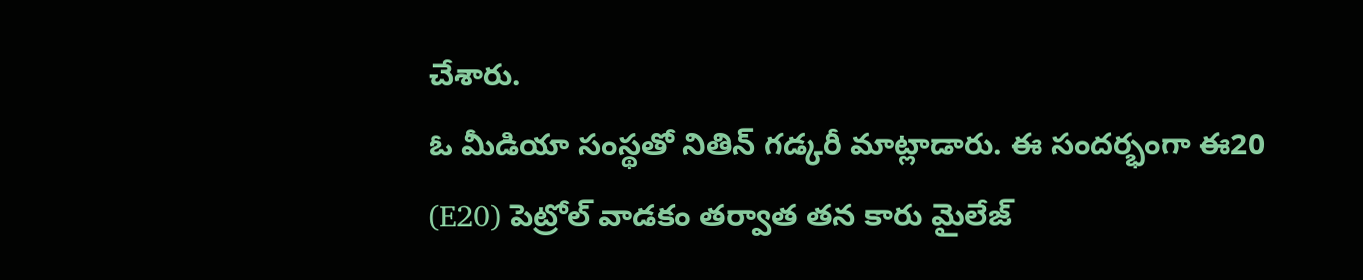చేశారు.
ఓ మీడియా సంస్థతో నితిన్ గడ్కరీ మాట్లాడారు. ఈ సందర్భంగా ఈ20 (E20) పెట్రోల్ వాడకం తర్వాత తన కారు మైలేజ్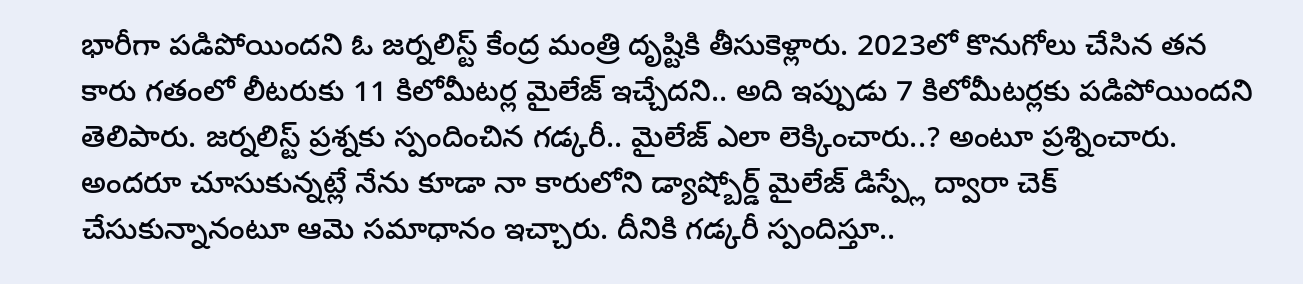భారీగా పడిపోయిందని ఓ జర్నలిస్ట్ కేంద్ర మంత్రి దృష్టికి తీసుకెళ్లారు. 2023లో కొనుగోలు చేసిన తన కారు గతంలో లీటరుకు 11 కిలోమీటర్ల మైలేజ్ ఇచ్చేదని.. అది ఇప్పుడు 7 కిలోమీటర్లకు పడిపోయిందని తెలిపారు. జర్నలిస్ట్ ప్రశ్నకు స్పందించిన గడ్కరీ.. మైలేజ్ ఎలా లెక్కించారు..? అంటూ ప్రశ్నించారు.
అందరూ చూసుకున్నట్లే నేను కూడా నా కారులోని డ్యాష్బోర్డ్ మైలేజ్ డిస్ప్లే ద్వారా చెక్ చేసుకున్నానంటూ ఆమె సమాధానం ఇచ్చారు. దీనికి గడ్కరీ స్పందిస్తూ..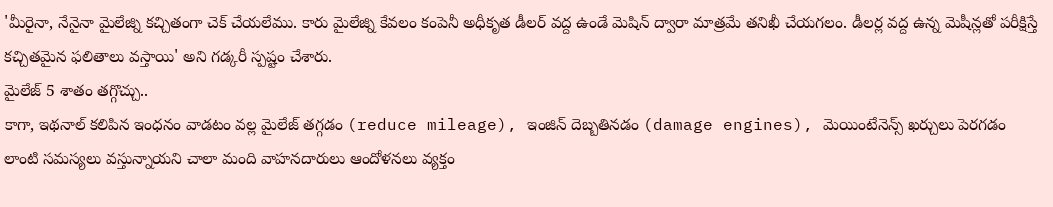'మీరైనా, నేనైనా మైలేజ్ని కచ్చితంగా చెక్ చేయలేము. కారు మైలేజ్ని కేవలం కంపెనీ అధీకృత డీలర్ వద్ద ఉండే మెషిన్ ద్వారా మాత్రమే తనిఖీ చేయగలం. డీలర్ల వద్ద ఉన్న మెషీన్లతో పరీక్షిస్తే కచ్చితమైన ఫలితాలు వస్తాయి' అని గడ్కరీ స్పష్టం చేశారు.
మైలేజ్ 5 శాతం తగ్గొచ్చు..
కాగా, ఇథనాల్ కలిపిన ఇంధనం వాడటం వల్ల మైలేజ్ తగ్గడం (reduce mileage), ఇంజిన్ దెబ్బతినడం (damage engines), మెయింటేనెన్స్ ఖర్చులు పెరగడం లాంటి సమస్యలు వస్తున్నాయని చాలా మంది వాహనదారులు ఆందోళనలు వ్యక్తం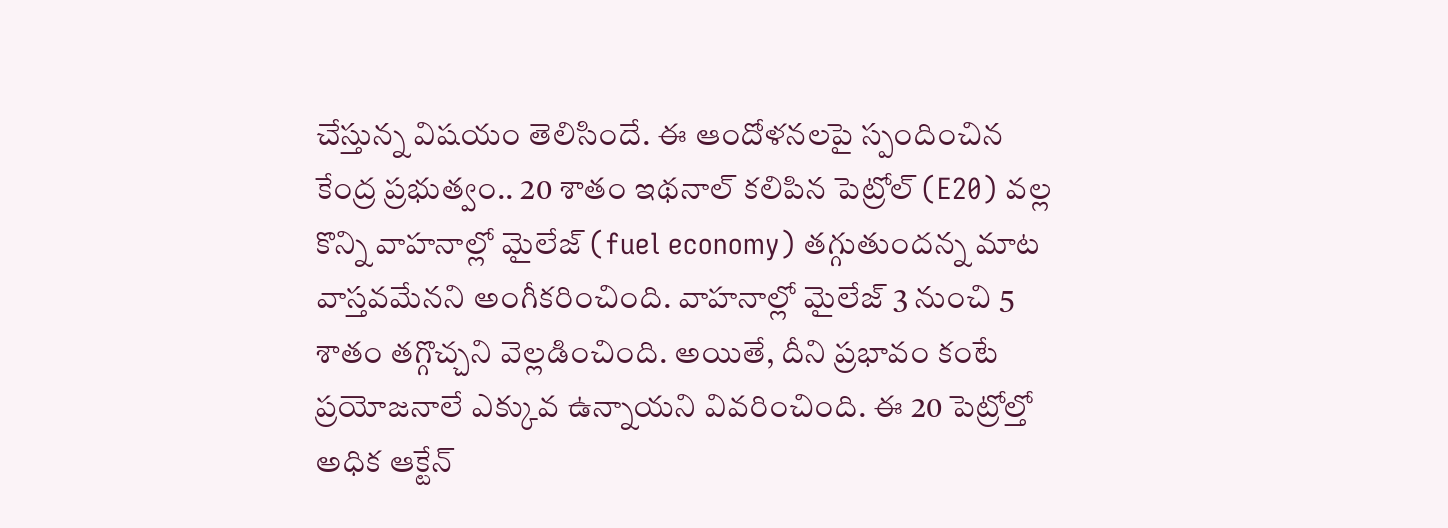చేస్తున్న విషయం తెలిసిందే. ఈ ఆందోళనలపై స్పందించిన కేంద్ర ప్రభుత్వం.. 20 శాతం ఇథనాల్ కలిపిన పెట్రోల్ (E20) వల్ల కొన్ని వాహనాల్లో మైలేజ్ (fuel economy) తగ్గుతుందన్న మాట వాస్తవమేనని అంగీకరించింది. వాహనాల్లో మైలేజ్ 3 నుంచి 5 శాతం తగ్గొచ్చని వెల్లడించింది. అయితే, దీని ప్రభావం కంటే ప్రయోజనాలే ఎక్కువ ఉన్నాయని వివరించింది. ఈ 20 పెట్రోల్తో అధిక ఆక్టేన్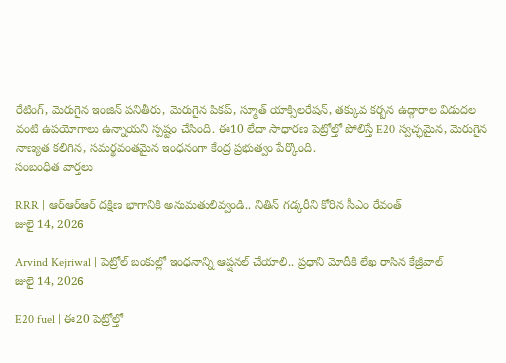రేటింగ్, మెరుగైన ఇంజిన్ పనితీరు, మెరుగైన పికప్, స్మూత్ యాక్సిలరేషన్, తక్కువ కర్బన ఉద్గారాల విడుదల వంటి ఉపయోగాలు ఉన్నాయని స్పష్టం చేసింది. ఈ10 లేదా సాధారణ పెట్రోల్తో పోలిస్తే E20 స్వచ్ఛమైన, మెరుగైన నాణ్యత కలిగిన, సమర్థవంతమైన ఇంధనంగా కేంద్ర ప్రభుత్వం పేర్కొంది.
సంబంధిత వార్తలు

RRR | ఆర్ఆర్ఆర్ దక్షిణ భాగానికి అనుమతులివ్వండి.. నితిన్ గడ్కరీని కోరిన సీఎం రేవంత్
జులై 14, 2026

Arvind Kejriwal | పెట్రోల్ బంకుల్లో ఇంధనాన్ని ఆప్షనల్ చేయాలి.. ప్రధాని మోదీకి లేఖ రాసిన కేజ్రీవాల్
జులై 14, 2026

E20 fuel | ఈ20 పెట్రోల్తో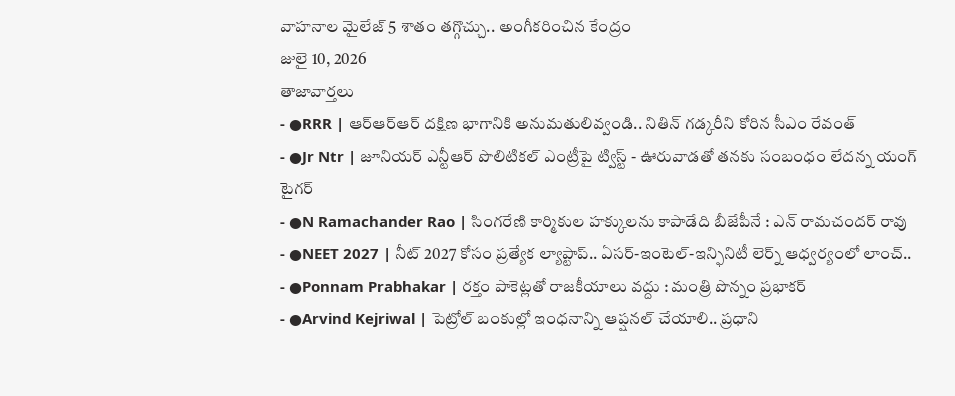వాహనాల మైలేజ్ 5 శాతం తగ్గొచ్చు.. అంగీకరించిన కేంద్రం
జులై 10, 2026
తాజావార్తలు
- ●RRR | ఆర్ఆర్ఆర్ దక్షిణ భాగానికి అనుమతులివ్వండి.. నితిన్ గడ్కరీని కోరిన సీఎం రేవంత్
- ●Jr Ntr | జూనియర్ ఎన్టీఆర్ పొలిటికల్ ఎంట్రీపై ట్విస్ట్ - ఊరువాడతో తనకు సంబంధం లేదన్న యంగ్ టైగర్
- ●N Ramachander Rao | సింగరేణి కార్మికుల హక్కులను కాపాడేది బీజేపీనే : ఎన్ రామచందర్ రావు
- ●NEET 2027 | నీట్ 2027 కోసం ప్రత్యేక ల్యాప్టాప్.. ఏసర్-ఇంటెల్-ఇన్ఫినిటీ లెర్న్ ఆధ్వర్యంలో లాంచ్..
- ●Ponnam Prabhakar | రక్తం పాకెట్లతో రాజకీయాలు వద్దు : మంత్రి పొన్నం ప్రభాకర్
- ●Arvind Kejriwal | పెట్రోల్ బంకుల్లో ఇంధనాన్ని ఆప్షనల్ చేయాలి.. ప్రధాని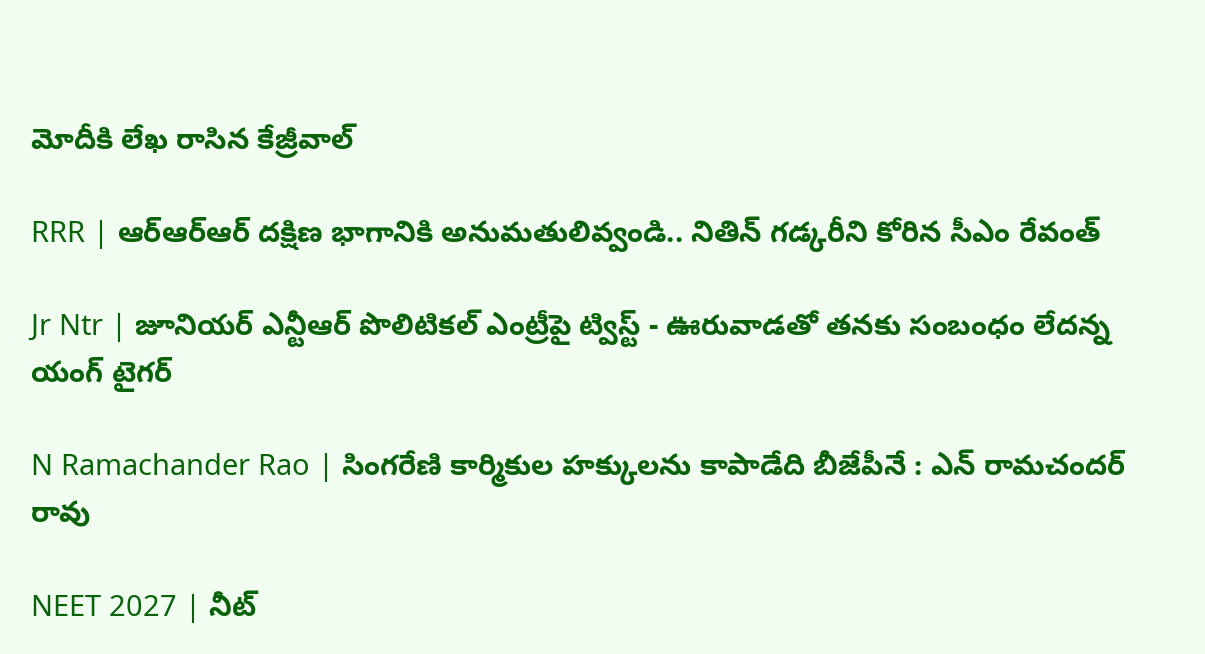మోదీకి లేఖ రాసిన కేజ్రీవాల్

RRR | ఆర్ఆర్ఆర్ దక్షిణ భాగానికి అనుమతులివ్వండి.. నితిన్ గడ్కరీని కోరిన సీఎం రేవంత్

Jr Ntr | జూనియర్ ఎన్టీఆర్ పొలిటికల్ ఎంట్రీపై ట్విస్ట్ - ఊరువాడతో తనకు సంబంధం లేదన్న యంగ్ టైగర్

N Ramachander Rao | సింగరేణి కార్మికుల హక్కులను కాపాడేది బీజేపీనే : ఎన్ రామచందర్ రావు

NEET 2027 | నీట్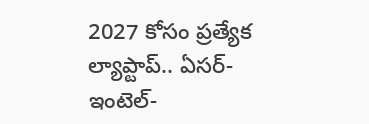2027 కోసం ప్రత్యేక ల్యాప్టాప్.. ఏసర్-ఇంటెల్-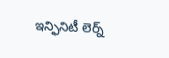ఇన్ఫినిటీ లెర్న్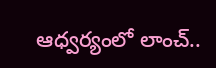ఆధ్వర్యంలో లాంచ్..